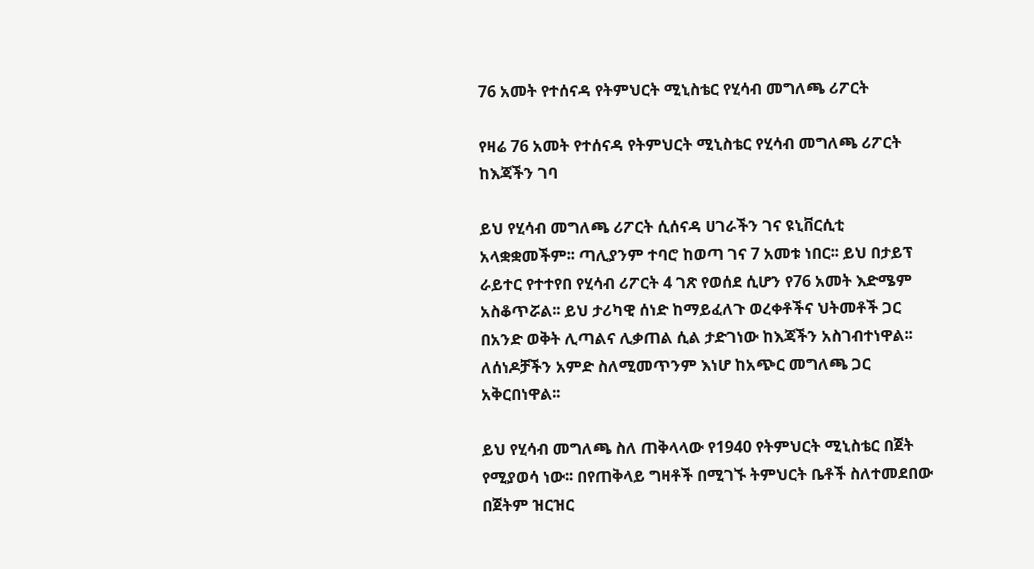76 አመት የተሰናዳ የትምህርት ሚኒስቴር የሂሳብ መግለጫ ሪፖርት

የዛሬ 76 አመት የተሰናዳ የትምህርት ሚኒስቴር የሂሳብ መግለጫ ሪፖርት ከእጃችን ገባ

ይህ የሂሳብ መግለጫ ሪፖርት ሲሰናዳ ሀገራችን ገና ዩኒቨርሲቲ አላቋቋመችም፡፡ ጣሊያንም ተባሮ ከወጣ ገና 7 አመቱ ነበር፡፡ ይህ በታይፕ ራይተር የተተየበ የሂሳብ ሪፖርት 4 ገጽ የወሰደ ሲሆን የ76 አመት እድሜም አስቆጥሯል፡፡ ይህ ታሪካዊ ሰነድ ከማይፈለጉ ወረቀቶችና ህትመቶች ጋር በአንድ ወቅት ሊጣልና ሊቃጠል ሲል ታድገነው ከእጃችን አስገብተነዋል፡፡ ለሰነዶቻችን አምድ ስለሚመጥንም እነሆ ከአጭር መግለጫ ጋር አቅርበነዋል፡፡

ይህ የሂሳብ መግለጫ ስለ ጠቅላላው የ1940 የትምህርት ሚኒስቴር በጀት የሚያወሳ ነው፡፡ በየጠቅላይ ግዛቶች በሚገኙ ትምህርት ቤቶች ስለተመደበው በጀትም ዝርዝር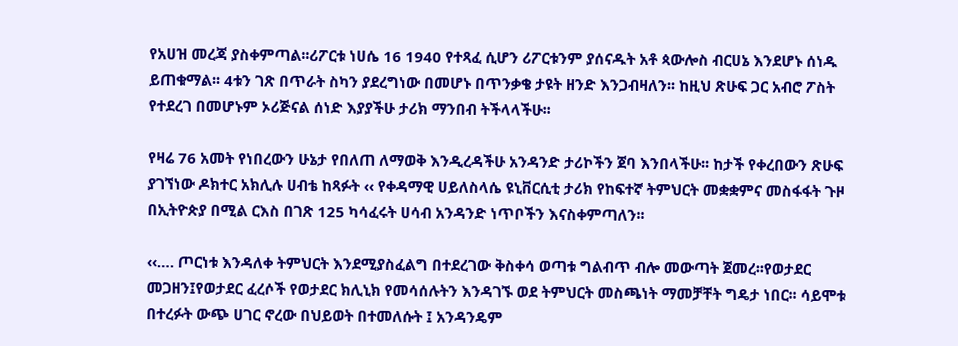የአሀዝ መረጃ ያስቀምጣል፡፡ሪፖርቱ ነሀሴ 16 1940 የተጻፈ ሲሆን ሪፖርቱንም ያሰናዱት አቶ ጳውሎስ ብርሀኔ እንደሆኑ ሰነዱ ይጠቁማል፡፡ 4ቱን ገጽ በጥራት ስካን ያደረግነው በመሆኑ በጥንቃቄ ታዩት ዘንድ እንጋብዛለን፡፡ ከዚህ ጽሁፍ ጋር አብሮ ፖስት የተደረገ በመሆኑም ኦሪጅናል ሰነድ እያያችሁ ታሪክ ማንበብ ትችላላችሁ፡፡

የዛሬ 76 አመት የነበረውን ሁኔታ የበለጠ ለማወቅ እንዲረዳችሁ አንዳንድ ታሪኮችን ጀባ እንበላችሁ፡፡ ከታች የቀረበውን ጽሁፍ ያገኘነው ዶክተር አክሊሉ ሀብቴ ከጻፉት ‹‹ የቀዳማዊ ሀይለስላሴ ዩኒቨርሲቲ ታሪክ የከፍተኛ ትምህርት መቋቋምና መስፋፋት ጉዞ በኢትዮጵያ በሚል ርእስ በገጽ 125 ካሳፈሩት ሀሳብ አንዳንድ ነጥቦችን እናስቀምጣለን፡፡

‹‹…. ጦርነቱ እንዳለቀ ትምህርት እንደሚያስፈልግ በተደረገው ቅስቀሳ ወጣቱ ግልብጥ ብሎ መውጣት ጀመረ፡፡የወታደር መጋዘን፤የወታደር ፈረሶች የወታደር ክሊኒክ የመሳሰሉትን እንዳገኙ ወደ ትምህርት መስጫነት ማመቻቸት ግዴታ ነበር፡፡ ሳይሞቱ በተረፉት ውጭ ሀገር ኖረው በህይወት በተመለሱት ፤ አንዳንዴም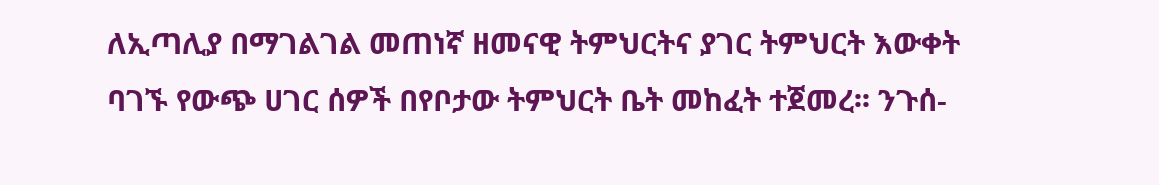ለኢጣሊያ በማገልገል መጠነኛ ዘመናዊ ትምህርትና ያገር ትምህርት እውቀት ባገኙ የውጭ ሀገር ሰዎች በየቦታው ትምህርት ቤት መከፈት ተጀመረ፡፡ ንጉሰ-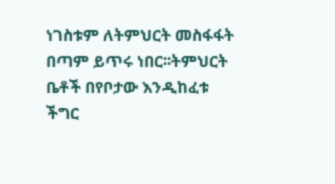ነገስቱም ለትምህርት መስፋፋት በጣም ይጥሩ ነበር፡፡ትምህርት ቤቶች በየቦታው እንዲከፈቱ ችግር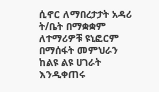ሲኖር ለማበረታታት አዳሪ ት/ቤት በማቋቋም ለተማሪዎቹ ዩኒፎርም በማሰፋት መምህራን ከልዩ ልዩ ሀገራት እንዲቀጠሩ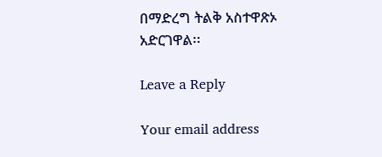በማድረግ ትልቅ አስተዋጽኦ አድርገዋል፡፡

Leave a Reply

Your email address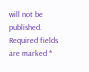will not be published. Required fields are marked *